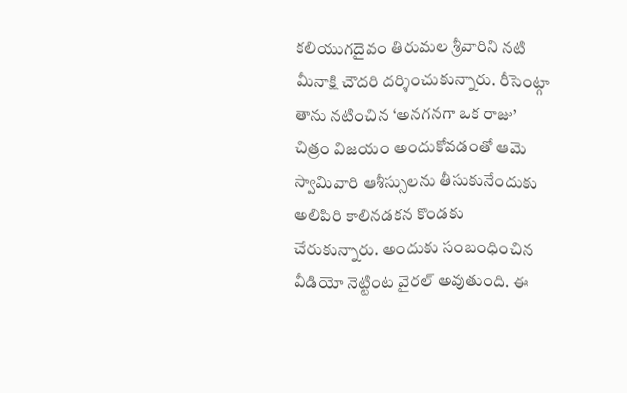కలియుగదైవం తిరుమల శ్రీవారిని నటి మీనాక్షి చౌదరి దర్శించుకున్నారు. రీసెంట్గా తాను నటించిన ‘అనగనగా ఒక రాజు’ చిత్రం విజయం అందుకోవడంతో ఆమె స్వామివారి ఆశీస్సులను తీసుకునేందుకు అలిపిరి కాలినడకన కొండకు చేరుకున్నారు. అందుకు సంబంధించిన వీడియో నెట్టింట వైరల్ అవుతుంది. ఈ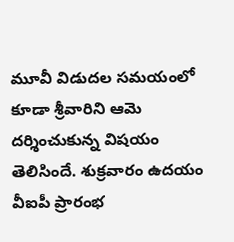మూవీ విడుదల సమయంలో కూడా శ్రీవారిని ఆమె దర్శించుకున్న విషయం తెలిసిందే. శుక్రవారం ఉదయం వీఐపీ ప్రారంభ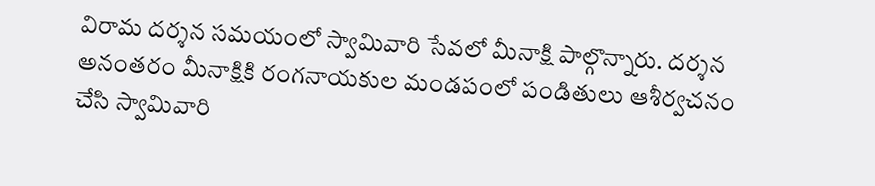విరామ దర్శన సమయంలో స్వామివారి సేవలో మీనాక్షి పాల్గొన్నారు. దర్శన అనంతరం మీనాక్షికి రంగనాయకుల మండపంలో పండితులు ఆశీర్వచనం చేసి స్వామివారి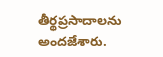తీర్థప్రసాదాలను అందజేశారు.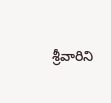శ్రీవారిని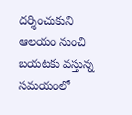దర్శించుకుని ఆలయం నుంచి బయటకు వస్తున్న సమయంలో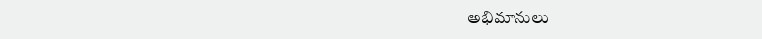అభిమానులు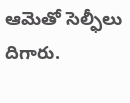ఆమెతో సెల్ఫీలు దిగారు.